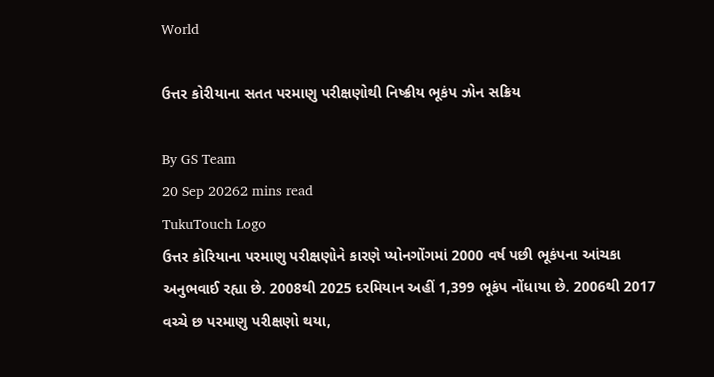World

ઉત્તર કોરીયાના સતત પરમાણુ પરીક્ષણોથી નિષ્ક્રીય ભૂકંપ ઝોન સક્રિય

By GS Team
20 Sep 20262 mins read
TukuTouch Logo
ઉત્તર કોરિયાના પરમાણુ પરીક્ષણોને કારણે પ્યોનગોંગમાં 2000 વર્ષ પછી ભૂકંપના આંચકા અનુભવાઈ રહ્યા છે. 2008થી 2025 દરમિયાન અહીં 1,399 ભૂકંપ નોંધાયા છે. 2006થી 2017 વચ્ચે છ પરમાણુ પરીક્ષણો થયા,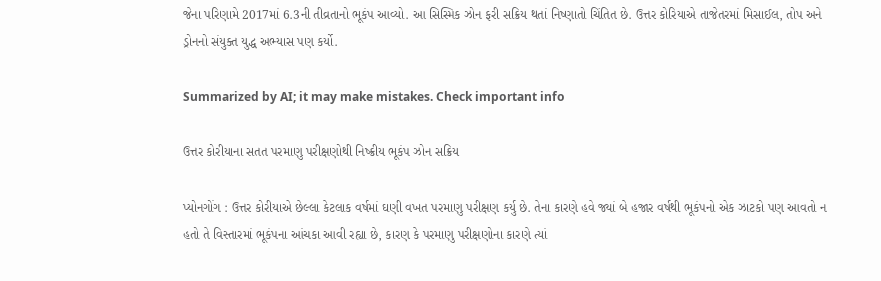જેના પરિણામે 2017માં 6.3ની તીવ્રતાનો ભૂકંપ આવ્યો. આ સિસ્મિક ઝોન ફરી સક્રિય થતાં નિષ્ણાતો ચિંતિત છે. ઉત્તર કોરિયાએ તાજેતરમાં મિસાઈલ, તોપ અને ડ્રોનનો સંયુક્ત યુદ્ધ અભ્યાસ પણ કર્યો.

Summarized by AI; it may make mistakes. Check important info

ઉત્તર કોરીયાના સતત પરમાણુ પરીક્ષણોથી નિષ્ક્રીય ભૂકંપ ઝોન સક્રિય

પ્યોનગોંગ : ઉત્તર કોરીયાએ છેલ્લા કેટલાક વર્ષમાં ઘણી વખત પરમાણુ પરીક્ષણ કર્યુ છે. તેના કારણે હવે જ્યાં બે હજાર વર્ષથી ભૂકંપનો એક ઝાટકો પણ આવતો ન હતો તે વિસ્તારમાં ભૂકંપના આંચકા આવી રહ્યા છે, કારણ કે પરમાણુ પરીક્ષણોના કારણે ત્યાં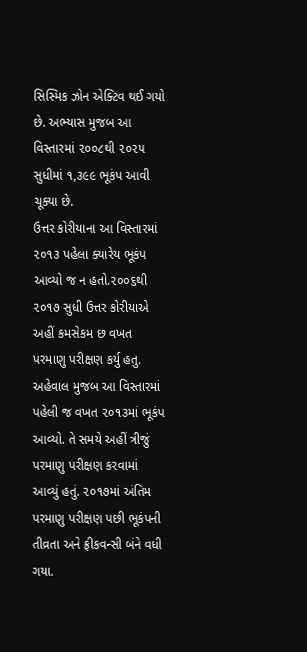સિસ્મિક ઝોન એક્ટિવ થઈ ગયો છે. અભ્યાસ મુજબ આ વિસ્તારમાં ૨૦૦૮થી ૨૦૨૫ સુધીમાં ૧,૩૯૯ ભૂકંપ આવી ચૂક્યા છે.
ઉત્તર કોરીયાના આ વિસ્તારમાં ૨૦૧૩ પહેલા ક્યારેય ભૂકંપ આવ્યો જ ન હતો.૨૦૦૬થી ૨૦૧૭ સુધી ઉત્તર કોરીયાએ અહીં કમસેકમ છ વખત પરમાણુ પરીક્ષણ કર્યુ હતુ. અહેવાલ મુજબ આ વિસ્તારમાં પહેલી જ વખત ૨૦૧૩માં ભૂકંપ આવ્યો. તે સમયે અહીં ત્રીજું પરમાણુ પરીક્ષણ કરવામાં આવ્યું હતું. ૨૦૧૭માં અંતિમ પરમાણુ પરીક્ષણ પછી ભૂકંપની તીવ્રતા અને ફ્રીકવન્સી બંને વધી ગયા.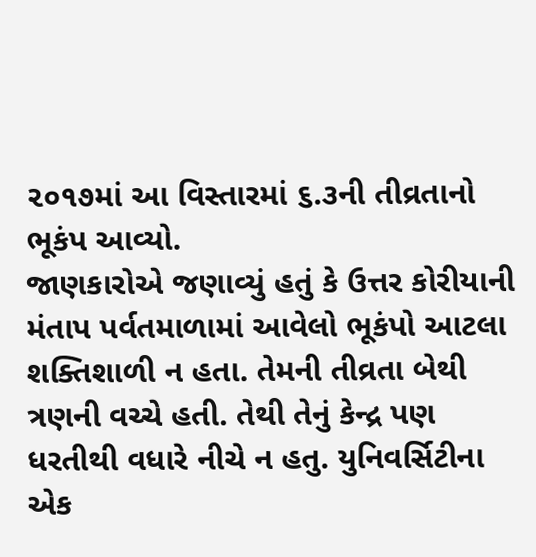૨૦૧૭માં આ વિસ્તારમાં ૬.૩ની તીવ્રતાનો ભૂકંપ આવ્યો.
જાણકારોએ જણાવ્યું હતું કે ઉત્તર કોરીયાની મંતાપ પર્વતમાળામાં આવેલો ભૂકંપો આટલા શક્તિશાળી ન હતા. તેમની તીવ્રતા બેથી ત્રણની વચ્ચે હતી. તેથી તેનું કેન્દ્ર પણ ધરતીથી વધારે નીચે ન હતુ. યુનિવર્સિટીના એક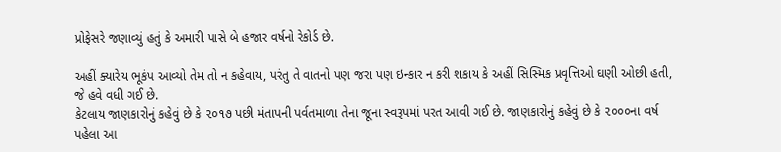પ્રોફેસરે જણાવ્યું હતું કે અમારી પાસે બે હજાર વર્ષનો રેકોર્ડ છે.

અહીં ક્યારેય ભૂકંપ આવ્યો તેમ તો ન કહેવાય, પરંતુ તે વાતનો પણ જરા પણ ઇન્કાર ન કરી શકાય કે અહીં સિસ્મિક પ્રવૃત્તિઓ ઘણી ઓછી હતી, જે હવે વધી ગઈ છે.
કેટલાય જાણકારોનું કહેવું છે કે ૨૦૧૭ પછી મંતાપની પર્વતમાળા તેના જૂના સ્વરૂપમાં પરત આવી ગઈ છે. જાણકારોનું કહેવું છે કે ૨૦૦૦ના વર્ષ પહેલા આ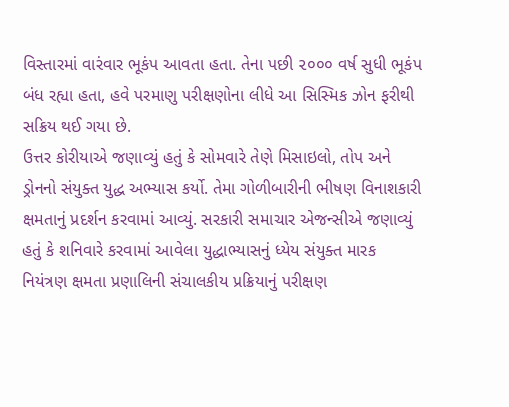વિસ્તારમાં વારંવાર ભૂકંપ આવતા હતા. તેના પછી ૨૦૦૦ વર્ષ સુધી ભૂકંપ બંધ રહ્યા હતા, હવે પરમાણુ પરીક્ષણોના લીધે આ સિસ્મિક ઝોન ફરીથી સક્રિય થઈ ગયા છે.
ઉત્તર કોરીયાએ જણાવ્યું હતું કે સોમવારે તેણે મિસાઇલો, તોપ અને ડ્રોનનો સંયુક્ત યુદ્ધ અભ્યાસ કર્યો. તેમા ગોળીબારીની ભીષણ વિનાશકારી ક્ષમતાનું પ્રદર્શન કરવામાં આવ્યું. સરકારી સમાચાર એજન્સીએ જણાવ્યું હતું કે શનિવારે કરવામાં આવેલા યુદ્ધાભ્યાસનું ધ્યેય સંયુક્ત મારક નિયંત્રણ ક્ષમતા પ્રણાલિની સંચાલકીય પ્રક્રિયાનું પરીક્ષણ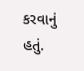કરવાનું હતું.